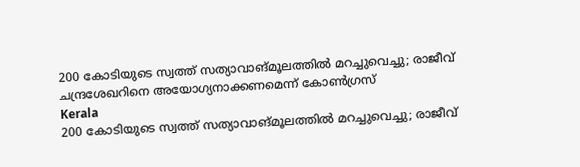200 കോടിയുടെ സ്വത്ത് സത്യാവാങ്മൂലത്തില്‍ മറച്ചുവെച്ചു; രാജീവ് ചന്ദ്രശേഖറിനെ അയോഗ്യനാക്കണമെന്ന് കോണ്‍ഗ്രസ്
Kerala
200 കോടിയുടെ സ്വത്ത് സത്യാവാങ്മൂലത്തില്‍ മറച്ചുവെച്ചു; രാജീവ്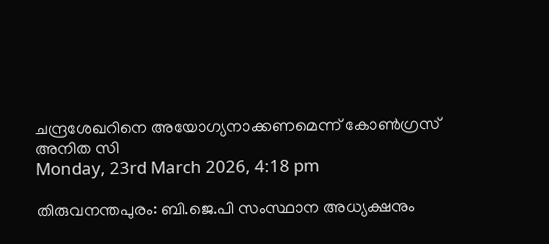ചന്ദ്രശേഖറിനെ അയോഗ്യനാക്കണമെന്ന് കോണ്‍ഗ്രസ്
അനിത സി
Monday, 23rd March 2026, 4:18 pm

തിരുവനന്തപുരം: ബി.ജെ.പി സംസ്ഥാന അധ്യക്ഷനും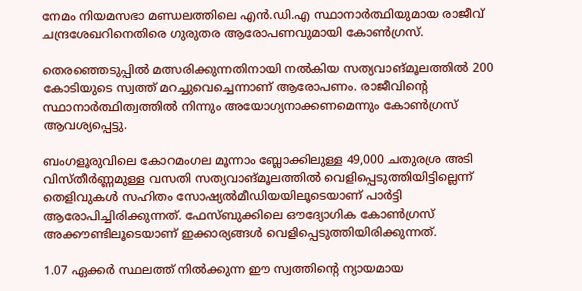നേമം നിയമസഭാ മണ്ഡലത്തിലെ എന്‍.ഡി.എ സ്ഥാനാര്‍ത്ഥിയുമായ രാജീവ് ചന്ദ്രശേഖറിനെതിരെ ഗുരുതര ആരോപണവുമായി കോണ്‍ഗ്രസ്.

തെരഞ്ഞെടുപ്പില്‍ മത്സരിക്കുന്നതിനായി നല്‍കിയ സത്യവാങ്മൂലത്തില്‍ 200 കോടിയുടെ സ്വത്ത് മറച്ചുവെച്ചെന്നാണ് ആരോപണം. രാജീവിന്റെ സ്ഥാനാര്‍ത്ഥിത്വത്തില്‍ നിന്നും അയോഗ്യനാക്കണമെന്നും കോണ്‍ഗ്രസ് ആവശ്യപ്പെട്ടു.

ബംഗളൂരുവിലെ കോറമംഗല മൂന്നാം ബ്ലോക്കിലുള്ള 49,000 ചതുരശ്ര അടി വിസ്തീര്‍ണ്ണമുള്ള വസതി സത്യവാങ്മൂലത്തില്‍ വെളിപ്പെടുത്തിയിട്ടില്ലെന്ന് തെളിവുകള്‍ സഹിതം സോഷ്യല്‍മീഡിയയിലൂടെയാണ് പാര്‍ട്ടി ആരോപിച്ചിരിക്കുന്നത്. ഫേസ്ബുക്കിലെ ഔദ്യോഗിക കോണ്‍ഗ്രസ് അക്കൗണ്ടിലൂടെയാണ് ഇക്കാര്യങ്ങള്‍ വെളിപ്പെടുത്തിയിരിക്കുന്നത്.

1.07 ഏക്കര്‍ സ്ഥലത്ത് നില്‍ക്കുന്ന ഈ സ്വത്തിന്റെ ന്യായമായ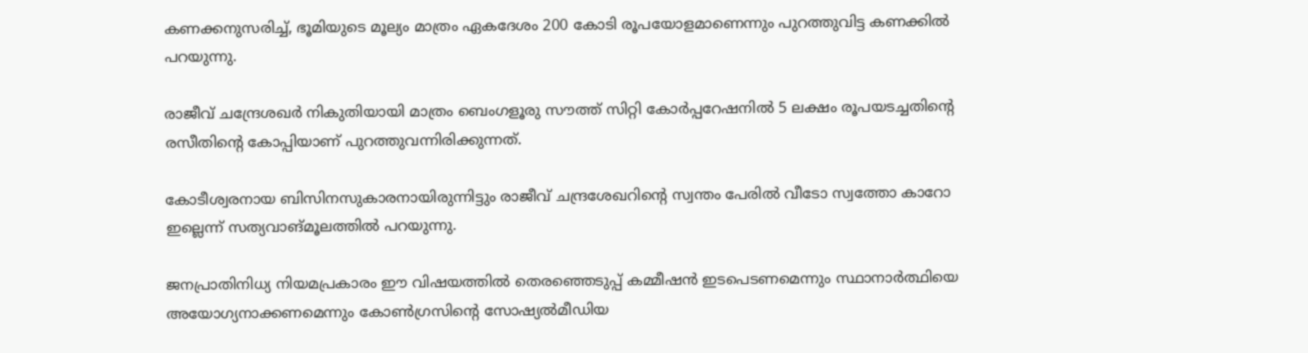കണക്കനുസരിച്ച്, ഭൂമിയുടെ മൂല്യം മാത്രം ഏകദേശം 200 കോടി രൂപയോളമാണെന്നും പുറത്തുവിട്ട കണക്കില്‍ പറയുന്നു.

രാജീവ് ചന്ദ്രേശഖര്‍ നികുതിയായി മാത്രം ബെംഗളൂരു സൗത്ത് സിറ്റി കോര്‍പ്പറേഷനില്‍ 5 ലക്ഷം രൂപയടച്ചതിന്റെ രസീതിന്റെ കോപ്പിയാണ് പുറത്തുവന്നിരിക്കുന്നത്.

കോടീശ്വരനായ ബിസിനസുകാരനായിരുന്നിട്ടും രാജീവ് ചന്ദ്രശേഖറിന്റെ സ്വന്തം പേരില്‍ വീടോ സ്വത്തോ കാറോ ഇല്ലെന്ന് സത്യവാങ്മൂലത്തില്‍ പറയുന്നു.

ജനപ്രാതിനിധ്യ നിയമപ്രകാരം ഈ വിഷയത്തില്‍ തെരഞ്ഞെടുപ്പ് കമ്മീഷന്‍ ഇടപെടണമെന്നും സ്ഥാനാര്‍ത്ഥിയെ അയോഗ്യനാക്കണമെന്നും കോണ്‍ഗ്രസിന്റെ സോഷ്യല്‍മീഡിയ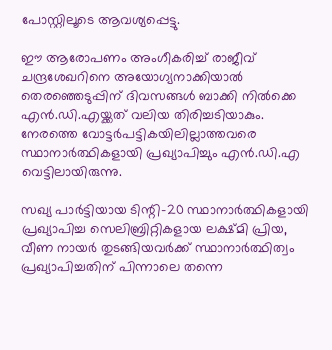പോസ്റ്റിലൂടെ ആവശ്യപ്പെട്ടു.

ഈ ആരോപണം അംഗീകരിച്ച് രാജീവ് ചന്ദ്രശേഖറിനെ അയോഗ്യനാക്കിയാല്‍ തെരഞ്ഞെടുപ്പിന് ദിവസങ്ങള്‍ ബാക്കി നില്‍ക്കെ എന്‍.ഡി.എയ്ക്കത് വലിയ തിരിച്ചടിയാകും. നേരത്തെ വോട്ടര്‍പട്ടികയിലില്ലാത്തവരെ സ്ഥാനാര്‍ത്ഥികളായി പ്രഖ്യാപിച്ചും എന്‍.ഡി.എ വെട്ടിലായിരുന്നു.

സഖ്യ പാര്‍ട്ടിയായ ടിന്റി-20 സ്ഥാനാര്‍ത്ഥികളായി പ്രഖ്യാപിച്ച സെലിബ്രിറ്റികളായ ലക്ഷ്മി പ്രിയ, വീണ നായര്‍ തുടങ്ങിയവര്‍ക്ക് സ്ഥാനാര്‍ത്ഥിത്വം പ്രഖ്യാപിച്ചതിന് പിന്നാലെ തന്നെ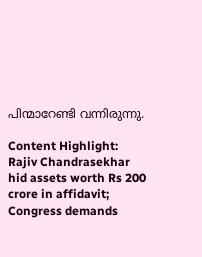പിന്മാറേണ്ടി വന്നിരുന്നു.

Content Highlight: Rajiv Chandrasekhar hid assets worth Rs 200 crore in affidavit; Congress demands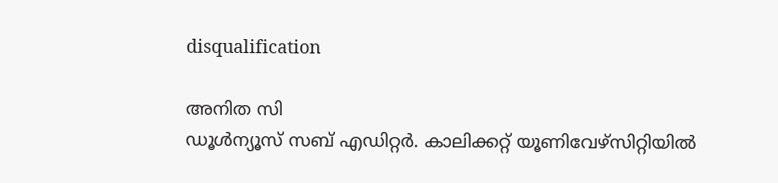disqualification

അനിത സി
ഡൂള്‍ന്യൂസ് സബ് എഡിറ്റര്‍. കാലിക്കറ്റ് യൂണിവേഴ്‌സിറ്റിയില്‍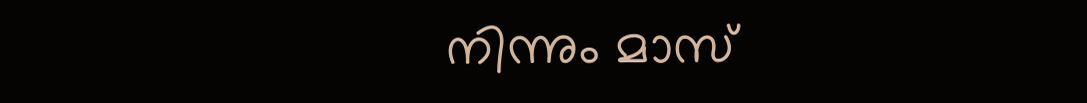നിന്നും മാസ്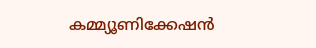കമ്മ്യൂണിക്കേഷന്‍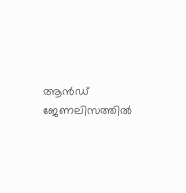ആന്‍ഡ് ജേണലിസത്തില്‍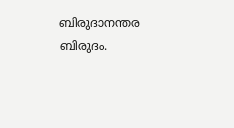ബിരുദാനന്തര ബിരുദം.